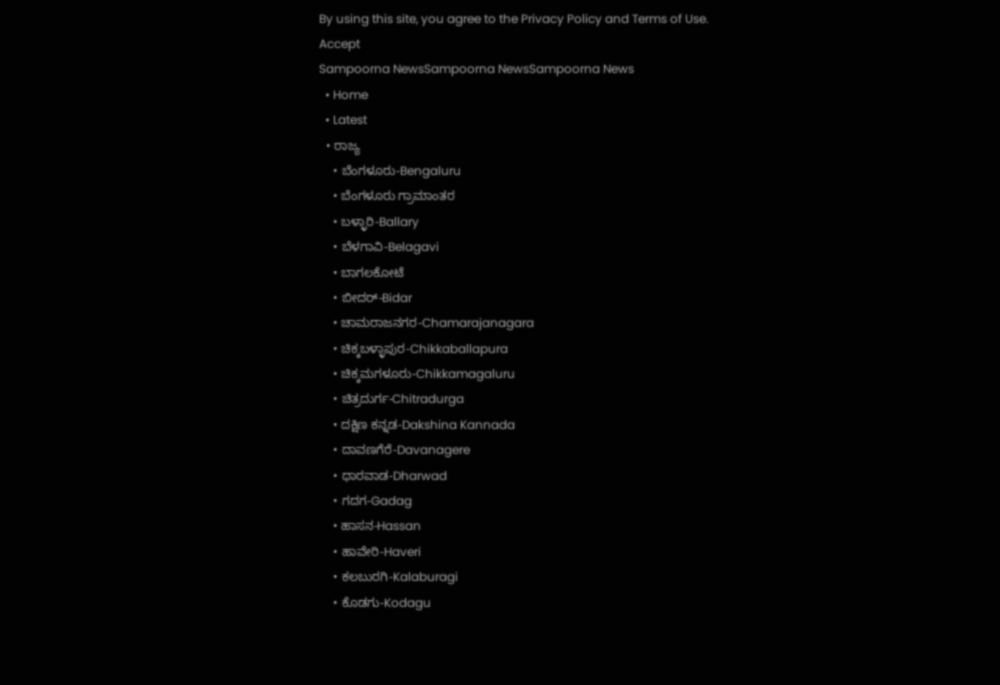By using this site, you agree to the Privacy Policy and Terms of Use.
Accept
Sampoorna NewsSampoorna NewsSampoorna News
  • Home
  • Latest
  • ರಾಜ್ಯ
    • ಬೆಂಗಳೂರು-Bengaluru
    • ಬೆಂಗಳೂರು ಗ್ರಾಮಾಂತರ
    • ಬಳ್ಳಾರಿ-Ballary
    • ಬೆಳಗಾವಿ-Belagavi
    • ಬಾಗಲಕೋಟೆ
    • ಬೀದರ್-Bidar
    • ಚಾಮರಾಜನಗರ-Chamarajanagara
    • ಚಿಕ್ಕಬಳ್ಳಾಪುರ-Chikkaballapura
    • ಚಿಕ್ಕಮಗಳೂರು-Chikkamagaluru
    • ಚಿತ್ರದುರ್ಗ-Chitradurga
    • ದಕ್ಷಿಣ ಕನ್ನಡ-Dakshina Kannada
    • ದಾವಣಗೆರೆ-Davanagere
    • ಧಾರವಾಡ-Dharwad
    • ಗದಗ-Gadag
    • ಹಾಸನ-Hassan
    • ಹಾವೇರಿ-Haveri
    • ಕಲಬುರಗಿ-Kalaburagi
    • ಕೊಡಗು-Kodagu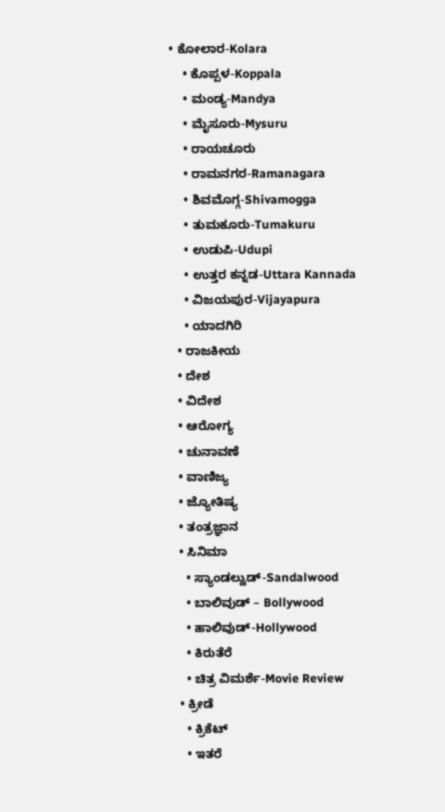• ಕೋಲಾರ-Kolara
    • ಕೊಪ್ಪಳ-Koppala
    • ಮಂಡ್ಯ-Mandya
    • ಮೈಸೂರು-Mysuru
    • ರಾಯಚೂರು
    • ರಾಮನಗರ-Ramanagara
    • ಶಿವಮೊಗ್ಗ-Shivamogga
    • ತುಮಕೂರು-Tumakuru
    • ಉಡುಪಿ-Udupi
    • ಉತ್ತರ ಕನ್ನಡ-Uttara Kannada
    • ವಿಜಯಪುರ-Vijayapura
    • ಯಾದಗಿರಿ
  • ರಾಜಕೀಯ
  • ದೇಶ
  • ವಿದೇಶ
  • ಆರೋಗ್ಯ
  • ಚುನಾವಣೆ
  • ವಾಣಿಜ್ಯ
  • ಜ್ಯೋತಿಷ್ಯ
  • ತಂತ್ರಜ್ಞಾನ
  • ಸಿನಿಮಾ
    • ಸ್ಯಾಂಡಲ್ವುಡ್-Sandalwood
    • ಬಾಲಿವುಡ್ – Bollywood
    • ಹಾಲಿವುಡ್-Hollywood
    • ಕಿರುತೆರೆ
    • ಚಿತ್ರ ವಿಮರ್ಶೆ-Movie Review
  • ಕ್ರೀಡೆ
    • ಕ್ರಿಕೆಟ್
    • ಇತರೆ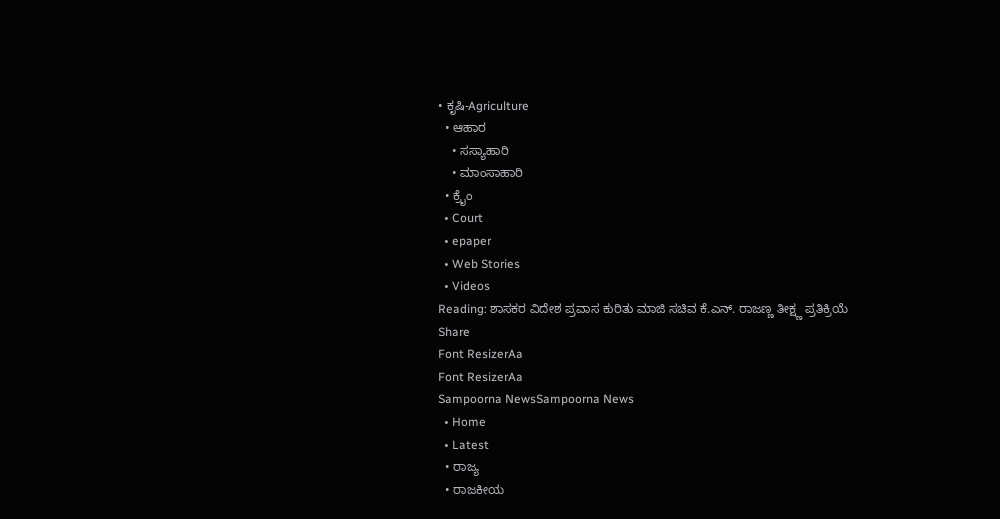• ಕೃಷಿ-Agriculture
  • ಆಹಾರ
    • ಸಸ್ಯಾಹಾರಿ
    • ಮಾಂಸಾಹಾರಿ
  • ಕ್ರೈಂ
  • Court
  • epaper
  • Web Stories
  • Videos
Reading: ಶಾಸಕರ ವಿದೇಶ ಪ್ರವಾಸ ಕುರಿತು ಮಾಜಿ ಸಚಿವ ಕೆ.ಎನ್. ರಾಜಣ್ಣ ತೀಕ್ಷ್ಣ ಪ್ರತಿಕ್ರಿಯೆ
Share
Font ResizerAa
Font ResizerAa
Sampoorna NewsSampoorna News
  • Home
  • Latest
  • ರಾಜ್ಯ
  • ರಾಜಕೀಯ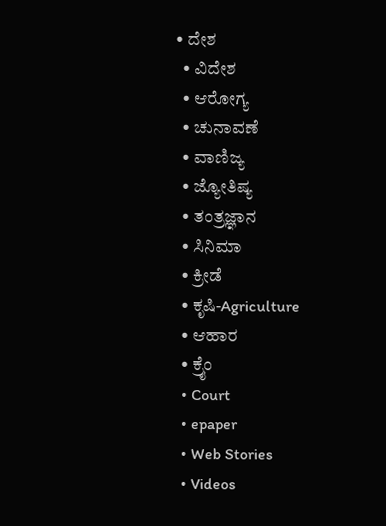• ದೇಶ
  • ವಿದೇಶ
  • ಆರೋಗ್ಯ
  • ಚುನಾವಣೆ
  • ವಾಣಿಜ್ಯ
  • ಜ್ಯೋತಿಷ್ಯ
  • ತಂತ್ರಜ್ಞಾನ
  • ಸಿನಿಮಾ
  • ಕ್ರೀಡೆ
  • ಕೃಷಿ-Agriculture
  • ಆಹಾರ
  • ಕ್ರೈಂ
  • Court
  • epaper
  • Web Stories
  • Videos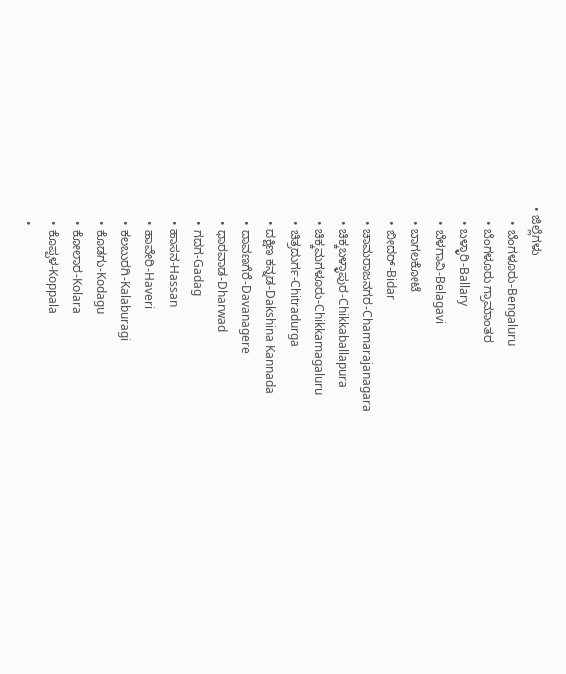• ಜಿಲ್ಲೆಗಳು
    • ಬೆಂಗಳೂರು-Bengaluru
    • ಬೆಂಗಳೂರು ಗ್ರಾಮಾಂತರ
    • ಬಳ್ಳಾರಿ-Ballary
    • ಬೆಳಗಾವಿ-Belagavi
    • ಬಾಗಲಕೋಟೆ
    • ಬೀದರ್-Bidar
    • ಚಾಮರಾಜನಗರ-Chamarajanagara
    • ಚಿಕ್ಕಬಳ್ಳಾಪುರ-Chikkaballapura
    • ಚಿಕ್ಕಮಗಳೂರು-Chikkamagaluru
    • ಚಿತ್ರದುರ್ಗ-Chitradurga
    • ದಕ್ಷಿಣ ಕನ್ನಡ-Dakshina Kannada
    • ದಾವಣಗೆರೆ-Davanagere
    • ಧಾರವಾಡ-Dharwad
    • ಗದಗ-Gadag
    • ಹಾಸನ-Hassan
    • ಹಾವೇರಿ-Haveri
    • ಕಲಬುರಗಿ-Kalaburagi
    • ಕೊಡಗು-Kodagu
    • ಕೋಲಾರ-Kolara
    • ಕೊಪ್ಪಳ-Koppala
    •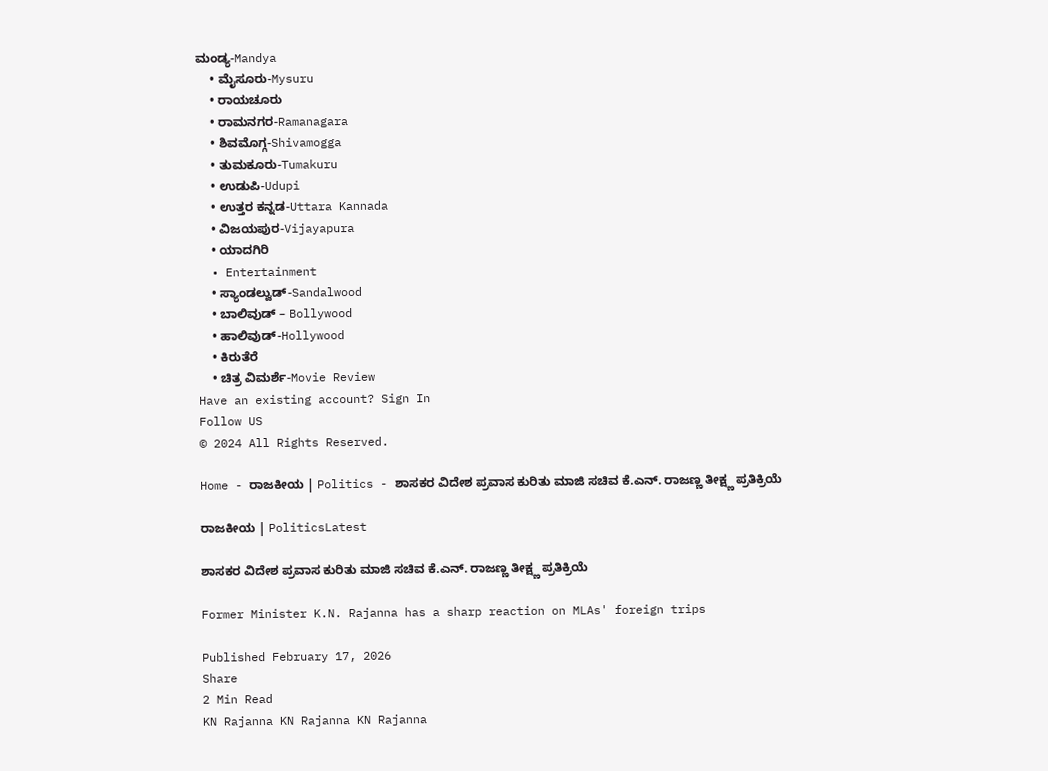ಮಂಡ್ಯ-Mandya
    • ಮೈಸೂರು-Mysuru
    • ರಾಯಚೂರು
    • ರಾಮನಗರ-Ramanagara
    • ಶಿವಮೊಗ್ಗ-Shivamogga
    • ತುಮಕೂರು-Tumakuru
    • ಉಡುಪಿ-Udupi
    • ಉತ್ತರ ಕನ್ನಡ-Uttara Kannada
    • ವಿಜಯಪುರ-Vijayapura
    • ಯಾದಗಿರಿ
  • Entertainment
    • ಸ್ಯಾಂಡಲ್ವುಡ್-Sandalwood
    • ಬಾಲಿವುಡ್ – Bollywood
    • ಹಾಲಿವುಡ್-Hollywood
    • ಕಿರುತೆರೆ
    • ಚಿತ್ರ ವಿಮರ್ಶೆ-Movie Review
Have an existing account? Sign In
Follow US
© 2024 All Rights Reserved.

Home - ರಾಜಕೀಯ | Politics - ಶಾಸಕರ ವಿದೇಶ ಪ್ರವಾಸ ಕುರಿತು ಮಾಜಿ ಸಚಿವ ಕೆ.ಎನ್. ರಾಜಣ್ಣ ತೀಕ್ಷ್ಣ ಪ್ರತಿಕ್ರಿಯೆ

ರಾಜಕೀಯ | PoliticsLatest

ಶಾಸಕರ ವಿದೇಶ ಪ್ರವಾಸ ಕುರಿತು ಮಾಜಿ ಸಚಿವ ಕೆ.ಎನ್. ರಾಜಣ್ಣ ತೀಕ್ಷ್ಣ ಪ್ರತಿಕ್ರಿಯೆ

Former Minister K.N. Rajanna has a sharp reaction on MLAs' foreign trips

Published February 17, 2026
Share
2 Min Read
KN Rajanna KN Rajanna KN Rajanna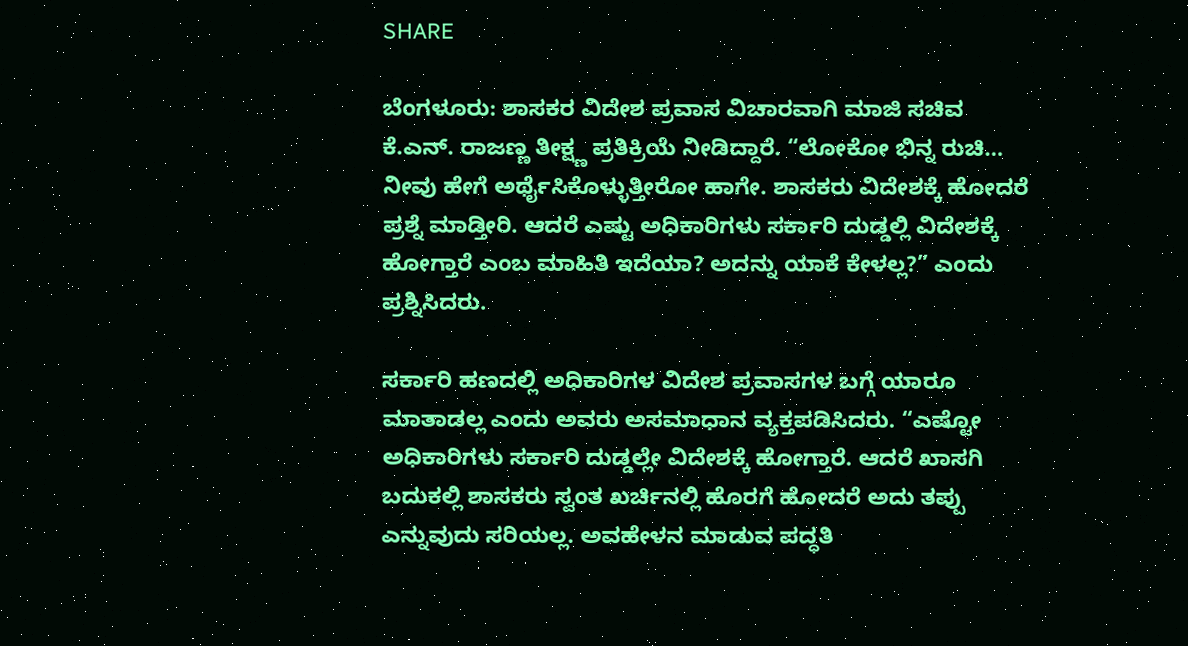SHARE

ಬೆಂಗಳೂರು: ಶಾಸಕರ ವಿದೇಶ ಪ್ರವಾಸ ವಿಚಾರವಾಗಿ ಮಾಜಿ ಸಚಿವ ಕೆ.ಎನ್. ರಾಜಣ್ಣ ತೀಕ್ಷ್ಣ ಪ್ರತಿಕ್ರಿಯೆ ನೀಡಿದ್ದಾರೆ. “ಲೋಕೋ ಭಿನ್ನ ರುಚಿ… ನೀವು ಹೇಗೆ ಅರ್ಥೈಸಿಕೊಳ್ಳುತ್ತೀರೋ ಹಾಗೇ. ಶಾಸಕರು ವಿದೇಶಕ್ಕೆ ಹೋದರೆ ಪ್ರಶ್ನೆ ಮಾಡ್ತೀರಿ. ಆದರೆ ಎಷ್ಟು ಅಧಿಕಾರಿಗಳು ಸರ್ಕಾರಿ ದುಡ್ಡಲ್ಲಿ ವಿದೇಶಕ್ಕೆ ಹೋಗ್ತಾರೆ ಎಂಬ ಮಾಹಿತಿ ಇದೆಯಾ? ಅದನ್ನು ಯಾಕೆ ಕೇಳಲ್ಲ?” ಎಂದು ಪ್ರಶ್ನಿಸಿದರು.

ಸರ್ಕಾರಿ ಹಣದಲ್ಲಿ ಅಧಿಕಾರಿಗಳ ವಿದೇಶ ಪ್ರವಾಸಗಳ ಬಗ್ಗೆ ಯಾರೂ ಮಾತಾಡಲ್ಲ ಎಂದು ಅವರು ಅಸಮಾಧಾನ ವ್ಯಕ್ತಪಡಿಸಿದರು. “ಎಷ್ಟೋ ಅಧಿಕಾರಿಗಳು ಸರ್ಕಾರಿ ದುಡ್ಡಲ್ಲೇ ವಿದೇಶಕ್ಕೆ ಹೋಗ್ತಾರೆ. ಆದರೆ ಖಾಸಗಿ ಬದುಕಲ್ಲಿ ಶಾಸಕರು ಸ್ವಂತ ಖರ್ಚಿನಲ್ಲಿ ಹೊರಗೆ ಹೋದರೆ ಅದು ತಪ್ಪು ಎನ್ನುವುದು ಸರಿಯಲ್ಲ. ಅವಹೇಳನ ಮಾಡುವ ಪದ್ಧತಿ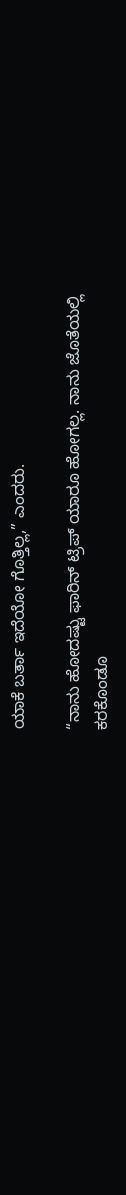ಯಾಕೆ ಬರ್ತಾ ಇದೆಯೋ ಗೊತ್ತಿಲ್ಲ,” ಎಂದರು.

“ನಾನು ಹೋದಷ್ಟು ಫಾರಿನ್ ಟ್ರಿಪ್ ಯಾರೂ ಹೋಗಲ್ಲ. ನಾನು ಜೊತೆಯಲ್ಲಿ ಕರಕೊಂಡೂ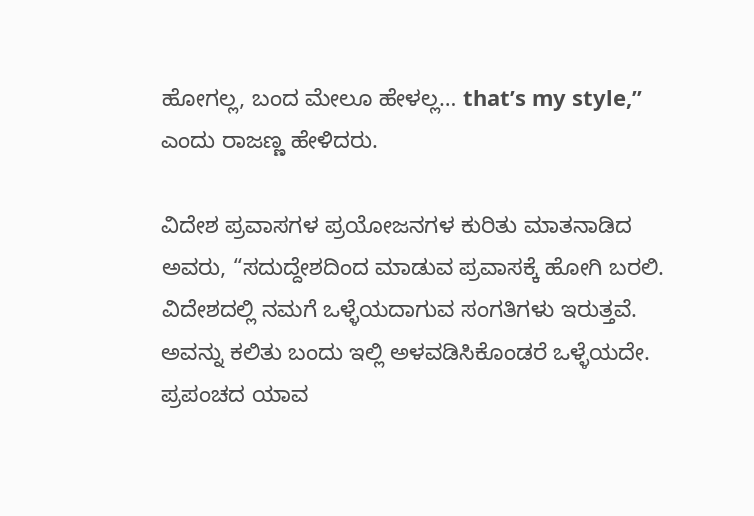ಹೋಗಲ್ಲ, ಬಂದ ಮೇಲೂ ಹೇಳಲ್ಲ… that’s my style,” ಎಂದು ರಾಜಣ್ಣ ಹೇಳಿದರು.

ವಿದೇಶ ಪ್ರವಾಸಗಳ ಪ್ರಯೋಜನಗಳ ಕುರಿತು ಮಾತನಾಡಿದ ಅವರು, “ಸದುದ್ದೇಶದಿಂದ ಮಾಡುವ ಪ್ರವಾಸಕ್ಕೆ ಹೋಗಿ ಬರಲಿ. ವಿದೇಶದಲ್ಲಿ ನಮಗೆ ಒಳ್ಳೆಯದಾಗುವ ಸಂಗತಿಗಳು ಇರುತ್ತವೆ. ಅವನ್ನು ಕಲಿತು ಬಂದು ಇಲ್ಲಿ ಅಳವಡಿಸಿಕೊಂಡರೆ ಒಳ್ಳೆಯದೇ. ಪ್ರಪಂಚದ ಯಾವ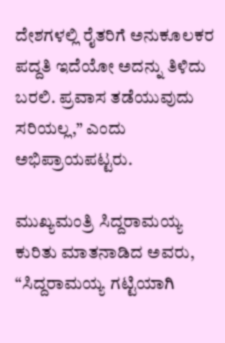ದೇಶಗಳಲ್ಲಿ ರೈತರಿಗೆ ಅನುಕೂಲಕರ ಪದ್ದತಿ ಇದೆಯೋ ಅದನ್ನು ತಿಳಿದು ಬರಲಿ. ಪ್ರವಾಸ ತಡೆಯುವುದು ಸರಿಯಲ್ಲ,” ಎಂದು ಅಭಿಪ್ರಾಯಪಟ್ಟರು.

ಮುಖ್ಯಮಂತ್ರಿ ಸಿದ್ದರಾಮಯ್ಯ ಕುರಿತು ಮಾತನಾಡಿದ ಅವರು, “ಸಿದ್ದರಾಮಯ್ಯ ಗಟ್ಟಿಯಾಗಿ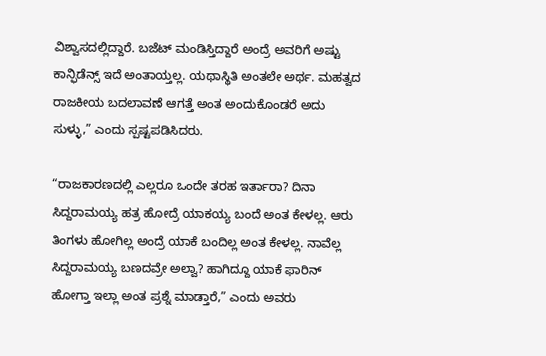ವಿಶ್ವಾಸದಲ್ಲಿದ್ದಾರೆ. ಬಜೆಟ್ ಮಂಡಿಸ್ತಿದ್ದಾರೆ ಅಂದ್ರೆ ಅವರಿಗೆ ಅಷ್ಟು ಕಾನ್ಫಿಡೆನ್ಸ್ ಇದೆ ಅಂತಾಯ್ತಲ್ಲ. ಯಥಾಸ್ಥಿತಿ ಅಂತಲೇ ಅರ್ಥ. ಮಹತ್ವದ ರಾಜಕೀಯ ಬದಲಾವಣೆ ಆಗತ್ತೆ ಅಂತ ಅಂದುಕೊಂಡರೆ ಅದು ಸುಳ್ಳು,” ಎಂದು ಸ್ಪಷ್ಟಪಡಿಸಿದರು.

“ರಾಜಕಾರಣದಲ್ಲಿ ಎಲ್ಲರೂ ಒಂದೇ ತರಹ ಇರ್ತಾರಾ? ದಿನಾ ಸಿದ್ದರಾಮಯ್ಯ ಹತ್ರ ಹೋದ್ರೆ ಯಾಕಯ್ಯ ಬಂದೆ ಅಂತ ಕೇಳಲ್ಲ. ಆರು ತಿಂಗಳು ಹೋಗಿಲ್ಲ ಅಂದ್ರೆ ಯಾಕೆ ಬಂದಿಲ್ಲ ಅಂತ ಕೇಳಲ್ಲ. ನಾವೆಲ್ಲ ಸಿದ್ದರಾಮಯ್ಯ ಬಣದವ್ರೇ ಅಲ್ವಾ? ಹಾಗಿದ್ದೂ ಯಾಕೆ ಫಾರಿನ್ ಹೋಗ್ತಾ ಇಲ್ಲಾ ಅಂತ ಪ್ರಶ್ನೆ ಮಾಡ್ತಾರೆ,” ಎಂದು ಅವರು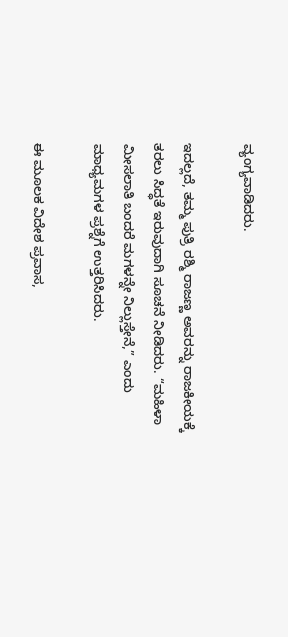ವ್ಯಂಗ್ಯವಾಡಿದರು.

ಇದಲ್ಲದೆ, ತಮ್ಮ ಪುತ್ರಿ ರಶ್ಮಿ ರಾಜಣ್ಣ ಅವರನ್ನು ರಾಜಕೀಯಕ್ಕೆ ತರಲು ಸಿದ್ಧತೆ ಇರುವುದಾಗಿ ಸೂಚನೆ ನೀಡಿದರು. “ಮಹಿಳಾ ಮೀಸಲಾತಿ ಬಂದರೆ ಮಗಳನ್ನೇ ನಿಲ್ಲುಸ್ತೇನೆ,” ಎಂದು ಮಾಧ್ಯಮಗಳ ಪ್ರಶ್ನೆಗೆ ಉತ್ತರಿಸಿದರು.

ಈ ಮೂಲಕ ವಿದೇಶ ಪ್ರವಾಸ,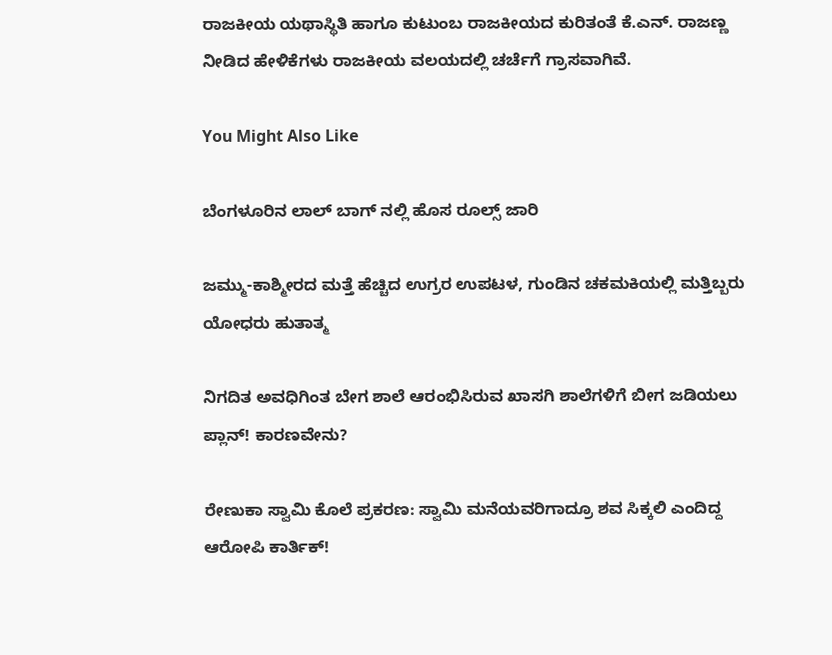ರಾಜಕೀಯ ಯಥಾಸ್ಥಿತಿ ಹಾಗೂ ಕುಟುಂಬ ರಾಜಕೀಯದ ಕುರಿತಂತೆ ಕೆ.ಎನ್. ರಾಜಣ್ಣ ನೀಡಿದ ಹೇಳಿಕೆಗಳು ರಾಜಕೀಯ ವಲಯದಲ್ಲಿ ಚರ್ಚೆಗೆ ಗ್ರಾಸವಾಗಿವೆ.

You Might Also Like

ಬೆಂಗಳೂರಿನ ಲಾಲ್ ಬಾಗ್ ನಲ್ಲಿ ಹೊಸ ರೂಲ್ಸ್ ಜಾರಿ

ಜಮ್ಮು-ಕಾಶ್ಮೀರದ ಮತ್ತೆ ಹೆಚ್ಚಿದ ಉಗ್ರರ ಉಪಟಳ, ಗುಂಡಿನ ಚಕಮಕಿಯಲ್ಲಿ ಮತ್ತಿಬ್ಬರು ಯೋಧರು ಹುತಾತ್ಮ

ನಿಗದಿತ ಅವಧಿಗಿಂತ ಬೇಗ ಶಾಲೆ ಆರಂಭಿಸಿರುವ ಖಾಸಗಿ ಶಾಲೆಗಳಿಗೆ ಬೀಗ ಜಡಿಯಲು ಪ್ಲಾನ್! ಕಾರಣವೇನು?

ರೇಣುಕಾ ಸ್ವಾಮಿ ಕೊಲೆ ಪ್ರಕರಣ: ಸ್ವಾಮಿ ಮನೆಯವರಿಗಾದ್ರೂ ಶವ ಸಿಕ್ಕಲಿ ಎಂದಿದ್ದ ಆರೋಪಿ ಕಾರ್ತಿಕ್!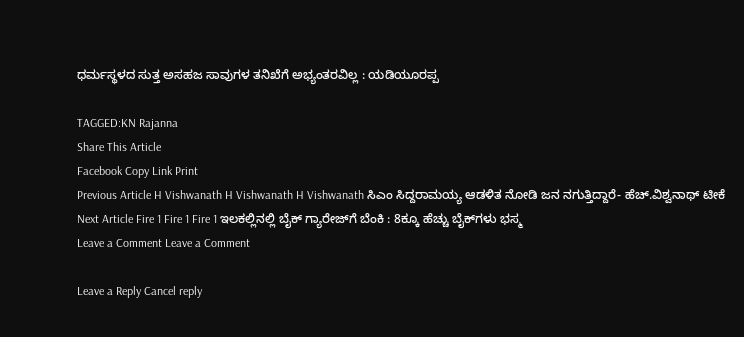ಧರ್ಮಸ್ಥಳದ ಸುತ್ತ ಅಸಹಜ ಸಾವುಗಳ ತನಿಖೆಗೆ ಅಭ್ಯಂತರವಿಲ್ಲ : ಯಡಿಯೂರಪ್ಪ

TAGGED:KN Rajanna
Share This Article
Facebook Copy Link Print
Previous Article H Vishwanath H Vishwanath H Vishwanath ಸಿಎಂ ಸಿದ್ದರಾಮಯ್ಯ ಆಡಳಿತ ನೋಡಿ ಜನ ನಗುತ್ತಿದ್ದಾರೆ- ಹೆಚ್.ವಿಶ್ವನಾಥ್ ಟೀಕೆ
Next Article Fire 1 Fire 1 Fire 1 ಇಲಕಲ್ಲಿನಲ್ಲಿ ಬೈಕ್ ಗ್ಯಾರೇಜ್‌ಗೆ ಬೆಂಕಿ : 8ಕ್ಕೂ ಹೆಚ್ಚು ಬೈಕ್‌ಗಳು ಭಸ್ಮ
Leave a Comment Leave a Comment

Leave a Reply Cancel reply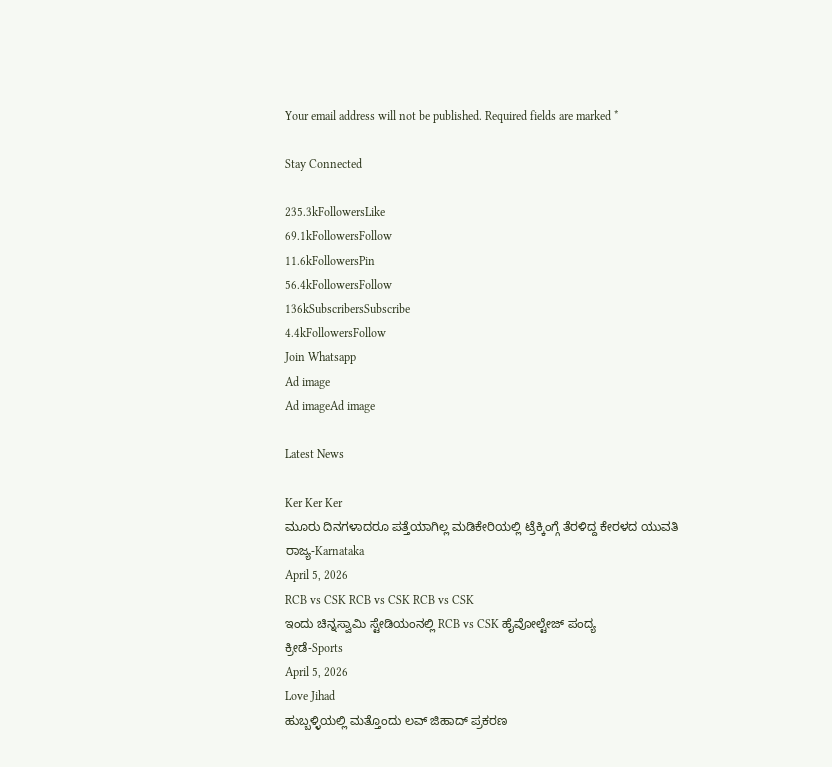Your email address will not be published. Required fields are marked *

Stay Connected

235.3kFollowersLike
69.1kFollowersFollow
11.6kFollowersPin
56.4kFollowersFollow
136kSubscribersSubscribe
4.4kFollowersFollow
Join Whatsapp
Ad image
Ad imageAd image

Latest News

Ker Ker Ker
ಮೂರು ದಿನಗಳಾದರೂ ಪತ್ತೆಯಾಗಿಲ್ಲ ಮಡಿಕೇರಿಯಲ್ಲಿ ಟ್ರೆಕ್ಕಿಂಗ್ಗೆ ತೆರಳಿದ್ದ ಕೇರಳದ ಯುವತಿ
ರಾಜ್ಯ-Karnataka
April 5, 2026
RCB vs CSK RCB vs CSK RCB vs CSK
ಇಂದು ಚಿನ್ನಸ್ವಾಮಿ ಸ್ಟೇಡಿಯಂನಲ್ಲಿ RCB vs CSK ಹೈವೋಲ್ಟೇಜ್ ಪಂದ್ಯ
ಕ್ರೀಡೆ-Sports
April 5, 2026
Love Jihad
ಹುಬ್ಬಳ್ಳಿಯಲ್ಲಿ ಮತ್ತೊಂದು ಲವ್ ಜಿಹಾದ್ ಪ್ರಕರಣ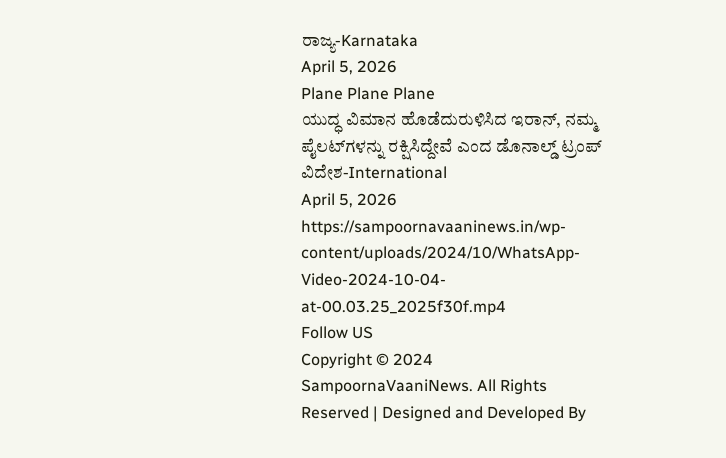ರಾಜ್ಯ-Karnataka
April 5, 2026
Plane Plane Plane
ಯುದ್ಧ ವಿಮಾನ ಹೊಡೆದುರುಳಿಸಿದ ಇರಾನ್, ನಮ್ಮ ಪೈಲಟ್‌ಗಳನ್ನು ರಕ್ಷಿಸಿದ್ದೇವೆ ಎಂದ ಡೊನಾಲ್ಡ್ ಟ್ರಂಪ್
ವಿದೇಶ-International
April 5, 2026
https://sampoornavaaninews.in/wp-content/uploads/2024/10/WhatsApp-Video-2024-10-04-at-00.03.25_2025f30f.mp4
Follow US
Copyright © 2024 SampoornaVaaniNews. All Rights Reserved | Designed and Developed By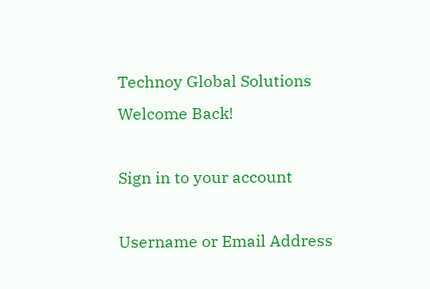Technoy Global Solutions
Welcome Back!

Sign in to your account

Username or Email Address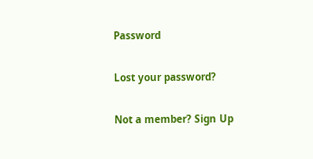Password

Lost your password?

Not a member? Sign Up